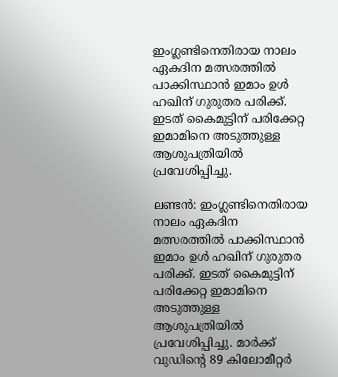ഇംഗ്ലണ്ടിനെതിരായ നാലം ഏകദിന മത്സരത്തില്‍ പാക്കിസ്ഥാന്‍ ഇമാം ഉള്‍ ഹഖിന് ഗുരുതര പരിക്ക്. ഇടത് കൈമുട്ടിന് പരിക്കേറ്റ ഇമാമിനെ അടുത്തുള്ള ആശുപത്രിയില്‍ പ്രവേശിപ്പിച്ചു.

ലണ്ടന്‍: ഇംഗ്ലണ്ടിനെതിരായ നാലം ഏകദിന മത്സരത്തില്‍ പാക്കിസ്ഥാന്‍ ഇമാം ഉള്‍ ഹഖിന് ഗുരുതര പരിക്ക്. ഇടത് കൈമുട്ടിന് പരിക്കേറ്റ ഇമാമിനെ അടുത്തുള്ള ആശുപത്രിയില്‍ പ്രവേശിപ്പിച്ചു. മാര്‍ക്ക് വുഡിന്‍റെ 89 കിലോമീറ്റര്‍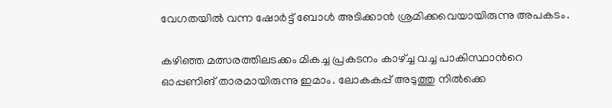വേഗതയില്‍ വന്ന ഷോര്‍ട്ട് ബോള്‍ അടിക്കാന്‍ ശ്രമിക്കവെയായിരുന്നു അപകടം.

കഴിഞ്ഞ മത്സരത്തിലടക്കം മികച്ച പ്രകടനം കാഴ്ച്ച വച്ച പാകിസ്ഥാന്‍റെ ഓപ്പണിങ് താരമായിരുന്നു ഇമാം. ലോകകപ്പ് അടുത്തു നില്‍ക്കെ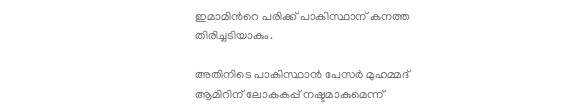ഇമാമിന്‍റെ പരിക്ക് പാകിസ്ഥാന് കനത്ത തിരിച്ചടിയാകും.

അതിനിടെ പാകിസ്ഥാന്‍ പേസര്‍ മുഹമ്മദ് ആമിറിന് ലോകകപ്പ് നഷ്ടമാകുമെന്ന്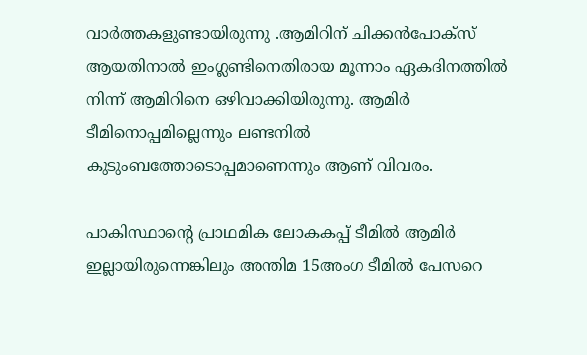വാര്‍ത്തകളുണ്ടായിരുന്നു .ആമിറിന് ചിക്കന്‍പോക്സ് ആയതിനാല്‍ ഇംഗ്ലണ്ടിനെതിരായ മൂന്നാം ഏകദിനത്തില്‍ നിന്ന് ആമിറിനെ ഒഴിവാക്കിയിരുന്നു. ആമിര്‍ ടീമിനൊപ്പമില്ലെന്നും ലണ്ടനില്‍ കുടുംബത്തോടൊപ്പമാണെന്നും ആണ് വിവരം.

പാകിസ്ഥാന്‍റെ പ്രാഥമിക ലോകകപ്പ് ടീമില്‍ ആമിര്‍ ഇല്ലായിരുന്നെങ്കിലും അന്തിമ 15അംഗ ടീമില്‍ പേസറെ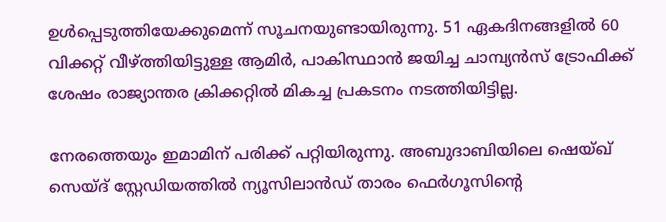ഉള്‍പ്പെടുത്തിയേക്കുമെന്ന് സൂചനയുണ്ടായിരുന്നു. 51 ഏകദിനങ്ങളില്‍ 60 വിക്കറ്റ് വീഴ്ത്തിയിട്ടുള്ള ആമിര്‍, പാകിസ്ഥാന്‍ ജയിച്ച ചാമ്പ്യന്‍സ് ട്രോഫിക്ക് ശേഷം രാജ്യാന്തര ക്രിക്കറ്റില്‍ മികച്ച പ്രകടനം നടത്തിയിട്ടില്ല.

നേരത്തെയും ഇമാമിന് പരിക്ക് പറ്റിയിരുന്നു. അബുദാബിയിലെ ഷെയ്ഖ് സെയ്ദ് സ്റ്റേഡിയത്തില്‍ ന്യൂസിലാന്‍ഡ് താരം ഫെര്‍ഗൂസിന്‍റെ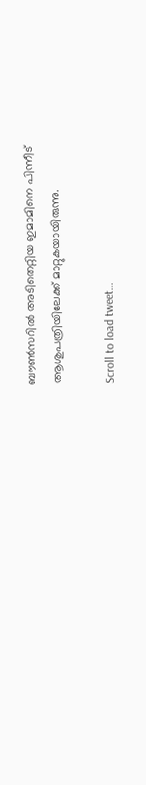ബൗണ്‍സറില്‍ അടിതെറ്റിയ ഇമാമിനെ പിന്നീട് ആശുപത്രിയിലേക്ക് മാറ്റുകയായിരുന്നു.

Scroll to load tweet…